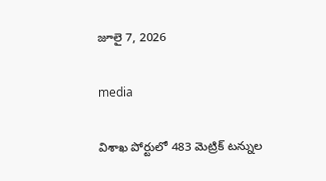జూలై 7, 2026

media

విశాఖ పోర్టులో 483 మెట్రిక్ టన్నుల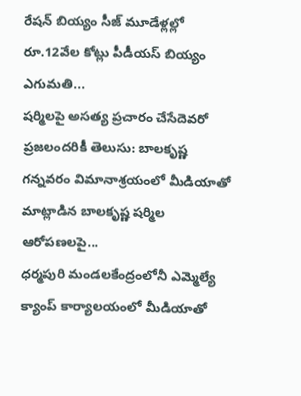రేష‌న్ బియ్యం సీజ్‌ మూడేళ్ల‌ల్లో రూ.12వేల కోట్లు పీడీయ‌స్ బియ్యం ఎగుమ‌తి...
షర్మిలపై అసత్య ప్రచారం చేసేదెవరో ప్రజలందరికీ తెలుసు: బాల‌కృష్ణ గ‌న్నవరం విమానాశ్రయంలో మీడియాతో మాట్లాడిన బాల‌కృష్ణ‌ షర్మిల ఆరోపణలపై...
ధర్మపురి మండలకేంద్రంలోనీ ఎమ్మెల్యే క్యాంప్ కార్యాలయంలో మీడియాతో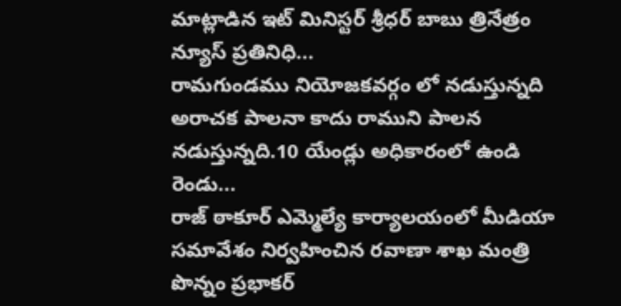మాట్లాడిన ఇట్ మినిస్టర్ శ్రీధర్ బాబు త్రినేత్రం న్యూస్ ప్రతినిధి...
రామగుండము నియోజకవర్గం లో నడుస్తున్నది అరాచక పాలనా కాదు రాముని పాలన నడుస్తున్నది.10 యేండ్లు అధికారంలో ఉండి రెండు...
రాజ్ ఠాకూర్ ఎమ్మెల్యే కార్యాలయంలో మీడియా సమావేశం నిర్వహించిన రవాణా శాఖ మంత్రి పొన్నం ప్రభాకర్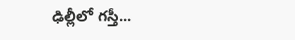ఢిల్లీలో గస్తీ...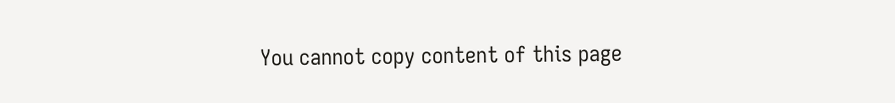You cannot copy content of this page